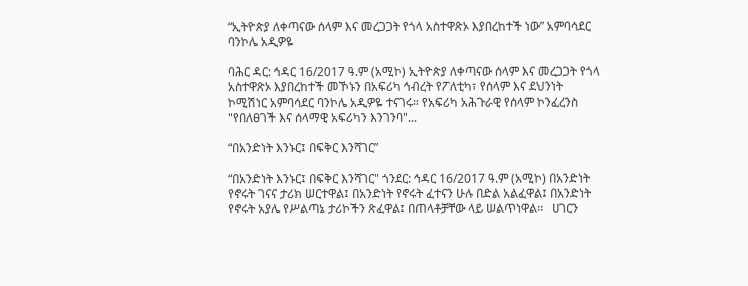“ኢትዮጵያ ለቀጣናው ሰላም እና መረጋጋት የጎላ አስተዋጽኦ እያበረከተች ነው” አምባሳደር ባንኮሌ አዲዎዬ

ባሕር ዳር: ኅዳር 16/2017 ዓ.ም (አሚኮ) ኢትዮጵያ ለቀጣናው ሰላም እና መረጋጋት የጎላ አስተዋጽኦ እያበረከተች መኾኑን በአፍሪካ ኅብረት የፖለቲካ፣ የሰላም እና ደህንነት ኮሚሽነር አምባሳደር ባንኮሌ አዲዎዬ ተናገሩ። የአፍሪካ አሕጉራዊ የሰላም ኮንፈረንስ "የበለፀገች እና ሰላማዊ አፍሪካን እንገንባ"...

“በአንድነት እንኑር፤ በፍቅር እንሻገር”

“በአንድነት እንኑር፤ በፍቅር እንሻገር" ጎንደር: ኅዳር 16/2017 ዓ.ም (አሚኮ) በአንድነት የኖሩት ገናና ታሪክ ሠርተዋል፤ በአንድነት የኖሩት ፈተናን ሁሉ በድል አልፈዋል፤ በአንድነት የኖሩት አያሌ የሥልጣኔ ታሪኮችን ጽፈዋል፤ በጠላቶቻቸው ላይ ሠልጥነዋል፡፡   ሀገርን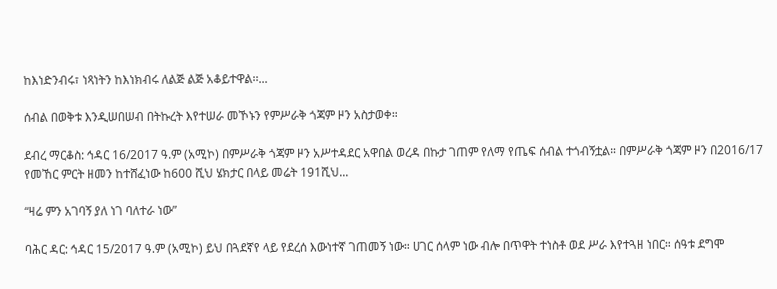ከእነድንብሩ፣ ነጻነትን ከእነክብሩ ለልጅ ልጅ አቆይተዋል፡፡...

ሰብል በወቅቱ እንዲሠበሠብ በትኩረት እየተሠራ መኾኑን የምሥራቅ ጎጃም ዞን አስታወቀ።

ደብረ ማርቆስ: ኅዳር 16/2017 ዓ.ም (አሚኮ) በምሥራቅ ጎጃም ዞን አሥተዳደር አዋበል ወረዳ በኩታ ገጠም የለማ የጤፍ ሰብል ተጎብኝቷል። በምሥራቅ ጎጃም ዞን በ2016/17 የመኸር ምርት ዘመን ከተሸፈነው ከ600 ሺህ ሄክታር በላይ መሬት 191ሺህ...

“ዛሬ ምን አገባኝ ያለ ነገ ባለተራ ነው”

ባሕር ዳር: ኅዳር 15/2017 ዓ.ም (አሚኮ) ይህ በጓደኛየ ላይ የደረሰ እውነተኛ ገጠመኝ ነው። ሀገር ሰላም ነው ብሎ በጥዋት ተነስቶ ወደ ሥራ እየተጓዘ ነበር። ሰዓቱ ደግሞ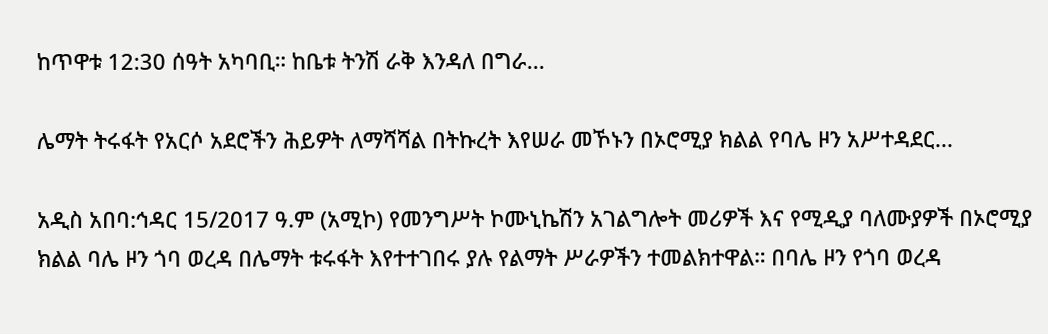ከጥዋቱ 12:30 ሰዓት አካባቢ። ከቤቱ ትንሽ ራቅ እንዳለ በግራ...

ሌማት ትሩፋት የአርሶ አደሮችን ሕይዎት ለማሻሻል በትኩረት እየሠራ መኾኑን በኦሮሚያ ክልል የባሌ ዞን አሥተዳደር...

አዲስ አበባ:ኅዳር 15/2017 ዓ.ም (አሚኮ) የመንግሥት ኮሙኒኬሽን አገልግሎት መሪዎች እና የሚዲያ ባለሙያዎች በኦሮሚያ ክልል ባሌ ዞን ጎባ ወረዳ በሌማት ቱሩፋት እየተተገበሩ ያሉ የልማት ሥራዎችን ተመልክተዋል። በባሌ ዞን የጎባ ወረዳ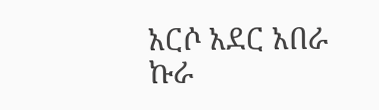አርሶ አደር አበራ ኩራ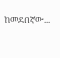ከመደበኛው...